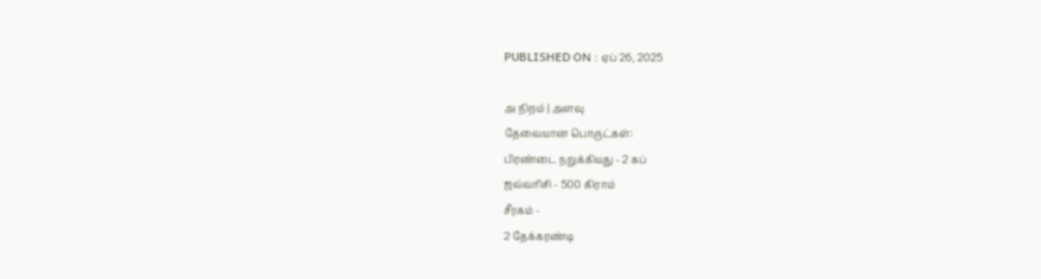PUBLISHED ON : ஏப் 26, 2025

அ நிறம் | அளவு
தேவையான பொருட்கள்:
பிரண்டை நறுக்கியது - 2 கப்
ஜவ்வரிசி - 500 கிராம்
சீரகம் -
2 தேக்கரண்டி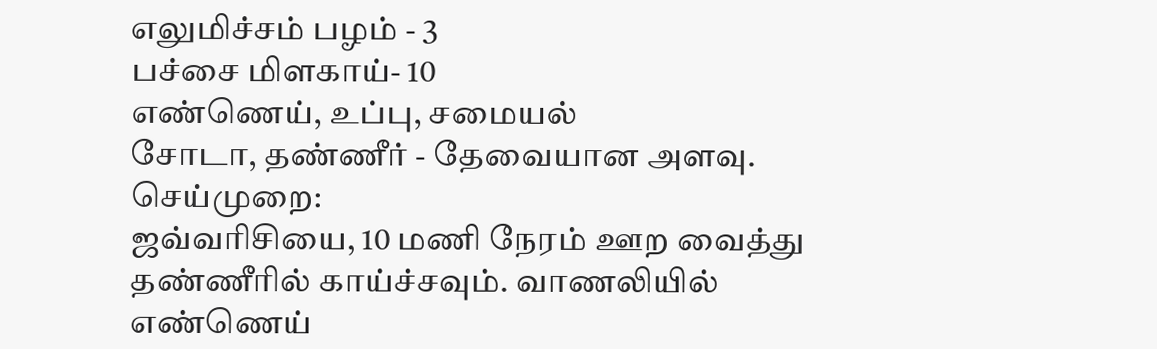எலுமிச்சம் பழம் - 3
பச்சை மிளகாய்- 10
எண்ணெய், உப்பு, சமையல்
சோடா, தண்ணீர் - தேவையான அளவு.
செய்முறை:
ஜவ்வரிசியை, 10 மணி நேரம் ஊற வைத்து தண்ணீரில் காய்ச்சவும். வாணலியில் எண்ணெய்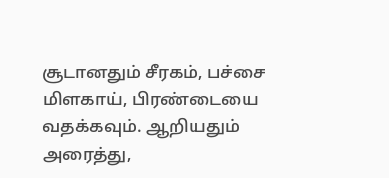சூடானதும் சீரகம், பச்சை மிளகாய், பிரண்டையை வதக்கவும். ஆறியதும் அரைத்து,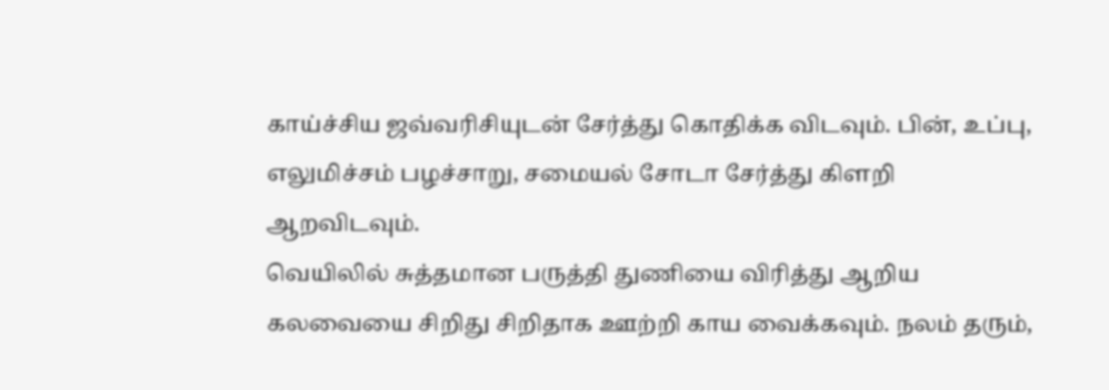காய்ச்சிய ஜவ்வரிசியுடன் சேர்த்து கொதிக்க விடவும். பின், உப்பு, எலுமிச்சம் பழச்சாறு, சமையல் சோடா சேர்த்து கிளறி ஆறவிடவும்.
வெயிலில் சுத்தமான பருத்தி துணியை விரித்து ஆறிய கலவையை சிறிது சிறிதாக ஊற்றி காய வைக்கவும். நலம் தரும்,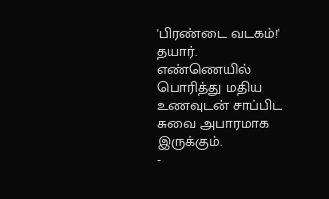'பிரண்டை வடகம்!' தயார். எண்ணெயில் பொரித்து மதிய உணவுடன் சாப்பிட சுவை அபாரமாக இருக்கும்.
-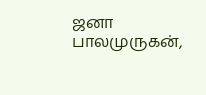ஜனா பாலமுருகன்,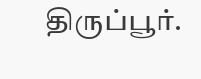திருப்பூர்.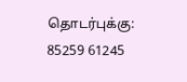தொடர்புக்கு: 85259 61245